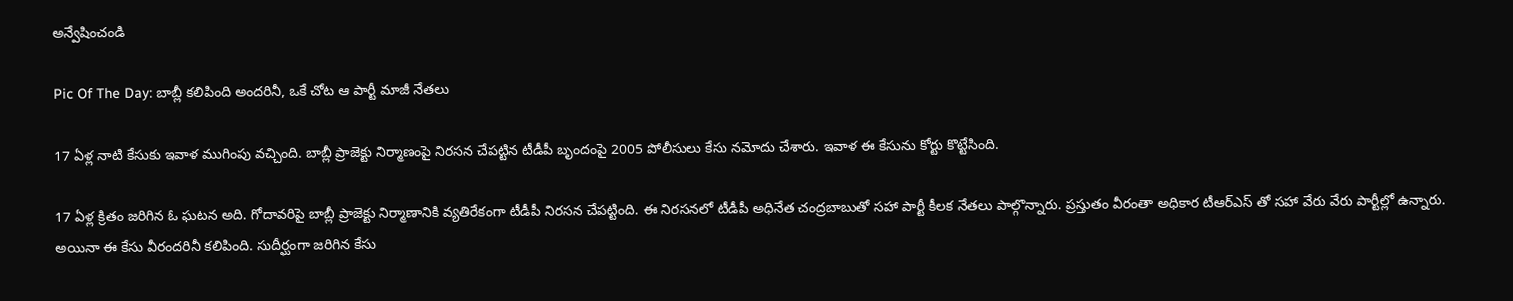అన్వేషించండి

Pic Of The Day: బాబ్లీ కలిపింది అందరినీ, ఒకే చోట ఆ పార్టీ మాజీ నేతలు

17 ఏళ్ల నాటి కేసుకు ఇవాళ ముగింపు వచ్చింది. బాబ్లీ ప్రాజెక్టు నిర్మాణంపై నిరసన చేపట్టిన టీడీపీ బృందంపై 2005 పోలీసులు కేసు నమోదు చేశారు. ఇవాళ ఈ కేసును కోర్టు కొట్టేసింది.

17 ఏళ్ల క్రితం జరిగిన ఓ ఘటన అది. గోదావరిపై బాబ్లీ ప్రాజెక్టు నిర్మాణానికి వ్యతిరేకంగా టీడీపీ నిరసన చేపట్టింది. ఈ నిరసనలో టీడీపీ అధినేత చంద్రబాబుతో సహా పార్టీ కీలక నేతలు పాల్గొన్నారు. ప్రస్తుతం వీరంతా అధికార టీఆర్ఎస్ తో సహా వేరు వేరు పార్టీల్లో ఉన్నారు. అయినా ఈ కేసు వీరందరినీ కలిపింది. సుదీర్ఘంగా జరిగిన కేసు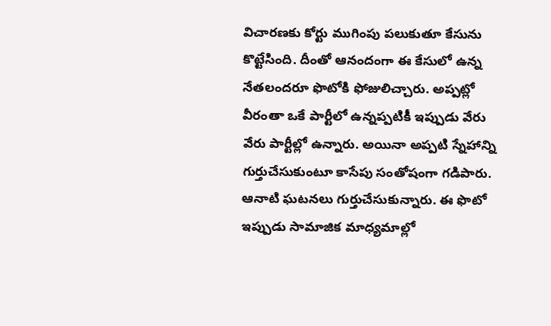విచారణకు కోర్టు ముగింపు పలుకుతూ కేసును కొట్టేసింది. దీంతో ఆనందంగా ఈ కేసులో ఉన్న నేతలందరూ ఫొటోకి ఫోజులిచ్చారు. అప్పట్లో వీరంతా ఒకే పార్టీలో ఉన్నప్పటికీ ఇప్పుడు వేరు వేరు పార్టీల్లో ఉన్నారు. అయినా అప్పటి స్నేహాన్ని గుర్తుచేసుకుంటూ కాసేపు సంతోషంగా గడిపారు. ఆనాటి ఘటనలు గుర్తుచేసుకున్నారు. ఈ ఫొటో ఇప్పుడు సామాజిక మాధ్యమాల్లో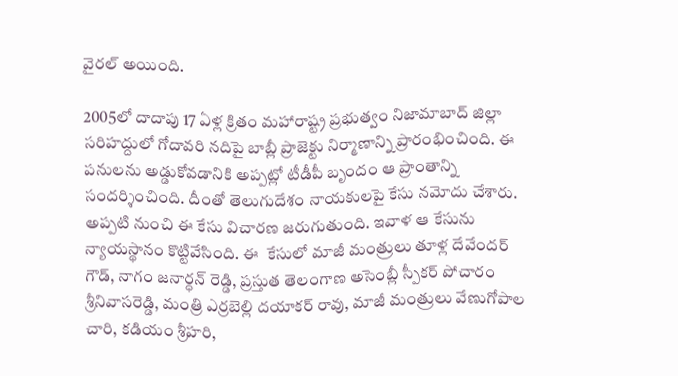వైరల్ అయింది.

2005లో దాదాపు 17 ఏళ్ల క్రితం మహారాష్ట్ర ప్రభుత్వం నిజామాబాద్ జిల్లా సరిహద్దులో గోదావరి నదిపై బాబ్లీ ప్రాజెక్టు నిర్మాణాన్ని ప్రారంభించింది. ఈ పనులను అడ్డుకోవడానికి అప్పట్లో టీడీపీ బృందం ఆ ప్రాంతాన్ని సందర్శించింది. దీంతో తెలుగుదేశం నాయకులపై కేసు నమోదు చేశారు. అప్పటి నుంచి ఈ కేసు విచారణ జరుగుతుంది. ఇవాళ ఆ కేసును న్యాయస్థానం కొట్టివేసింది. ఈ  కేసులో మాజీ మంత్రులు తూళ్ల దేవేందర్ గౌడ్, నాగం జనార్ధన్ రెడ్డి, ప్రస్తుత తెలంగాణ అసెంబ్లీ స్పీకర్ పోచారం శ్రీనివాసరెడ్డి, మంత్రి ఎర్రబెల్లి దయాకర్ రావు, మాజీ మంత్రులు వేణుగోపాల చారి, కడియం శ్రీహరి,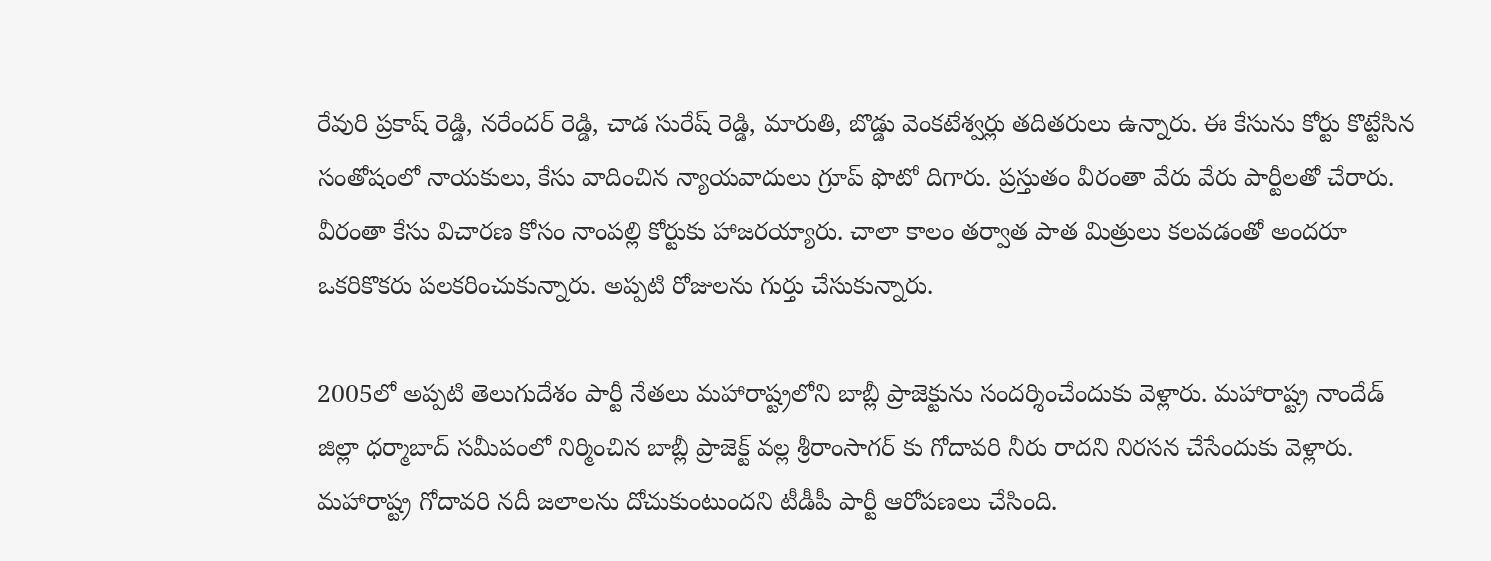రేవురి ప్రకాష్ రెడ్డి, నరేందర్ రెడ్డి, చాడ సురేష్ రెడ్డి, మారుతి, బొడ్డు వెంకటేశ్వర్లు తదితరులు ఉన్నారు. ఈ కేసును కోర్టు కొట్టేసిన సంతోషంలో నాయకులు, కేసు వాదించిన న్యాయవాదులు గ్రూప్ ఫొటో దిగారు. ప్రస్తుతం వీరంతా వేరు వేరు పార్టీలతో చేరారు. వీరంతా కేసు విచారణ కోసం నాంపల్లి కోర్టుకు హాజరయ్యారు. చాలా కాలం తర్వాత పాత మిత్రులు కలవడంతో అందరూ ఒకరికొకరు పలకరించుకున్నారు. అప్పటి రోజులను గుర్తు చేసుకున్నారు.

2005లో అప్పటి తెలుగుదేశం పార్టీ నేతలు మహారాష్ట్రలోని బాబ్లీ ప్రాజెక్టును సందర్శించేందుకు వెళ్లారు. మహారాష్ట్ర నాందేడ్ జిల్లా ధర్మాబాద్ సమీపంలో నిర్మించిన బాబ్లీ ప్రాజెక్ట్ వల్ల శ్రీరాంసాగర్ కు గోదావరి నీరు రాదని నిరసన చేసేందుకు వెళ్లారు. మహారాష్ట్ర గోదావరి నదీ జలాలను దోచుకుంటుందని టీడీపీ పార్టీ ఆరోపణలు చేసింది.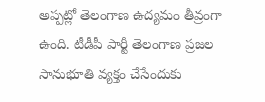అప్పట్లో తెలంగాణ ఉద్యమం తీవ్రంగా ఉంది. టీడీపీ పార్టీ తెలంగాణ ప్రజల సానుభూతి వ్యక్తం చేసేందుకు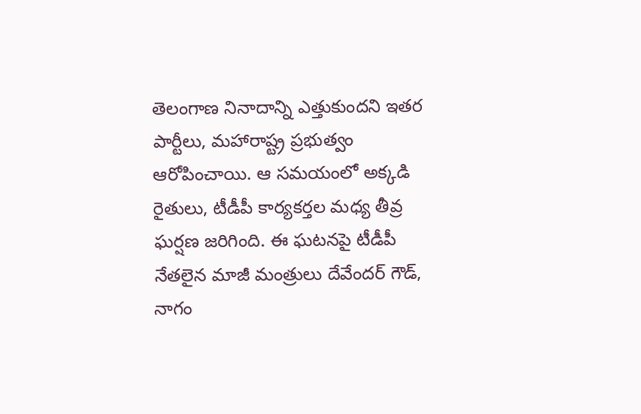తెలంగాణ నినాదాన్ని ఎత్తుకుందని ఇతర పార్టీలు, మహారాష్ట్ర ప్రభుత్వం ఆరోపించాయి. ఆ సమయంలో అక్కడి రైతులు, టీడీపీ కార్యకర్తల మధ్య తీవ్ర ఘర్షణ జరిగింది. ఈ ఘటనపై టీడీపీ నేతలైన మాజీ మంత్రులు దేవేందర్ గౌడ్, నాగం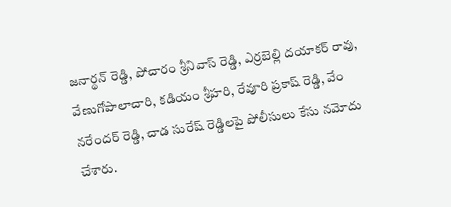జనార్థన్ రెడ్డి, పోచారం శ్రీనివాస్ రెడ్డి, ఎర్రబెల్లి దయాకర్ రావు, వేణుగోపాలాచారి, కడియం శ్రీహరి, రేవూరి ప్రకాష్ రెడ్డి, వేం నరేందర్ రెడ్డి, చాడ సురేష్ రెడ్డిలపై పోలీసులు కేసు నమోదు చేశారు.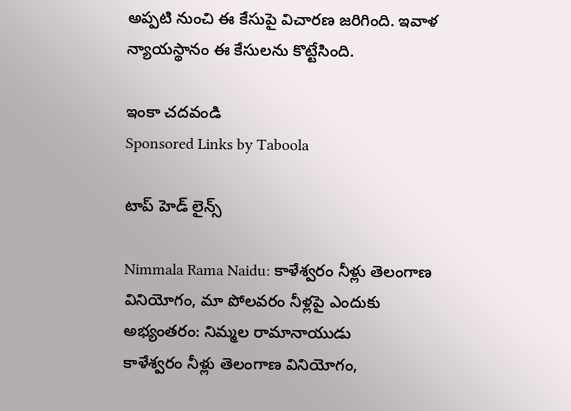అప్పటి నుంచి ఈ కేసుపై విచారణ జరిగింది. ఇవాళ న్యాయస్థానం ఈ కేసులను కొట్టేసింది.

ఇంకా చదవండి
Sponsored Links by Taboola

టాప్ హెడ్ లైన్స్

Nimmala Rama Naidu: కాళేశ్వరం నీళ్లు తెలంగాణ వినియోగం, మా పోలవరం నీళ్లపై ఎందుకు అభ్యంతరం: నిమ్మల రామానాయుడు
కాళేశ్వరం నీళ్లు తెలంగాణ వినియోగం,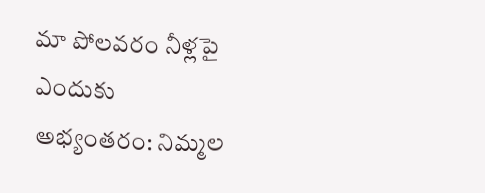మా పోలవరం నీళ్లపై ఎందుకు అభ్యంతరం: నిమ్మల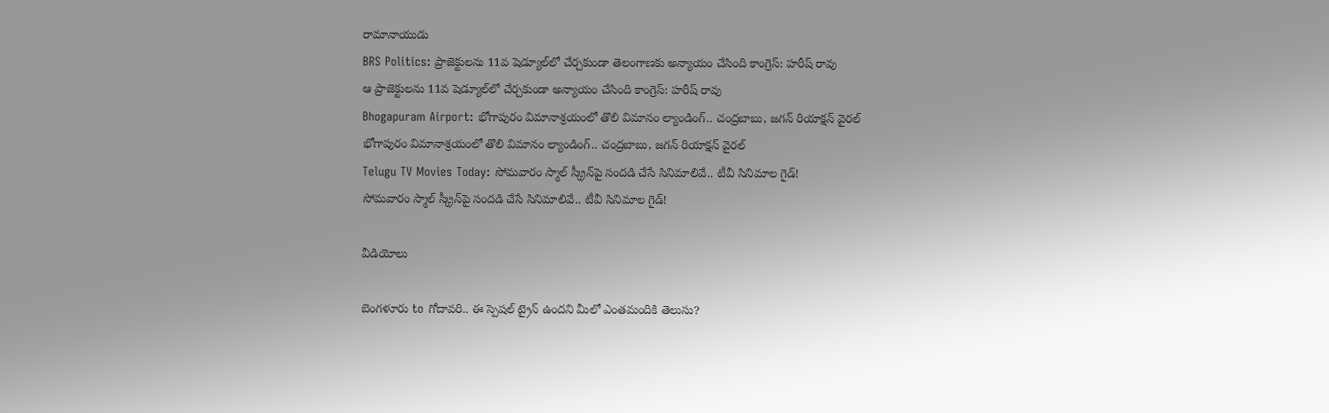రామానాయుడు
BRS Politics: ప్రాజెక్టులను 11వ షెడ్యూల్‌లో చేర్చకుండా తెలంగాణకు అన్యాయం చేసింది కాంగ్రెస్: హరీష్ రావు
ఆ ప్రాజెక్టులను 11వ షెడ్యూల్‌లో చేర్చకుండా అన్యాయం చేసింది కాంగ్రెస్: హరీష్ రావు
Bhogapuram Airport: భోగాపురం విమానాశ్రయంలో తొలి విమానం ల్యాండింగ్.. చంద్రబాబు, జగన్ రియాక్షన్ వైరల్
భోగాపురం విమానాశ్రయంలో తొలి విమానం ల్యాండింగ్.. చంద్రబాబు, జగన్ రియాక్షన్ వైరల్
Telugu TV Movies Today: సోమవారం స్మాల్ స్క్రీన్‌‌పై సందడి చేసే సినిమాలివే.. టీవీ సినిమాల గైడ్!
సోమవారం స్మాల్ స్క్రీన్‌‌పై సందడి చేసే సినిమాలివే.. టీవీ సినిమాల గైడ్!

వీడియోలు

బెంగళూరు to గోదావరి.. ఈ స్పెషల్ ట్రైన్ ఉందని మీలో ఎంతమందికి తెలుసు?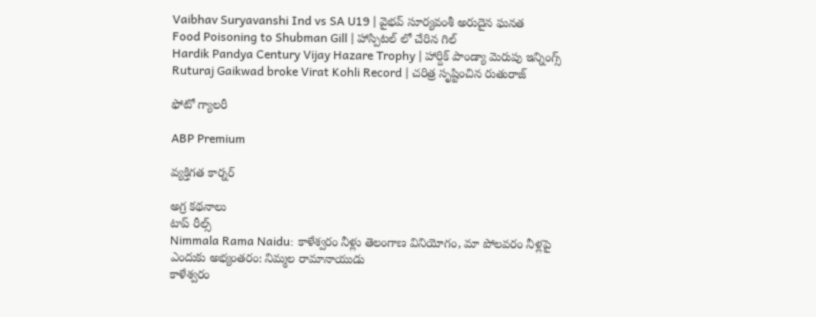Vaibhav Suryavanshi Ind vs SA U19 | వైభవ్ సూర్యవంశీ అరుదైన ఘనత
Food Poisoning to Shubman Gill | హాస్పిటల్ లో చేరిన గిల్
Hardik Pandya Century Vijay Hazare Trophy | హార్దిక్ పాండ్యా మెరుపు ఇన్నింగ్స్
Ruturaj Gaikwad broke Virat Kohli Record | చరిత్ర సృష్టించిన రుతురాజ్

ఫోటో గ్యాలరీ

ABP Premium

వ్యక్తిగత కార్నర్

అగ్ర కథనాలు
టాప్ రీల్స్
Nimmala Rama Naidu: కాళేశ్వరం నీళ్లు తెలంగాణ వినియోగం, మా పోలవరం నీళ్లపై ఎందుకు అభ్యంతరం: నిమ్మల రామానాయుడు
కాళేశ్వరం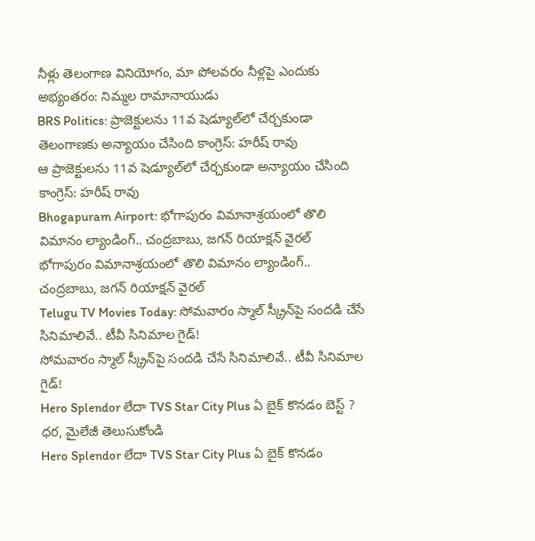నీళ్లు తెలంగాణ వినియోగం, మా పోలవరం నీళ్లపై ఎందుకు అభ్యంతరం: నిమ్మల రామానాయుడు
BRS Politics: ప్రాజెక్టులను 11వ షెడ్యూల్‌లో చేర్చకుండా తెలంగాణకు అన్యాయం చేసింది కాంగ్రెస్: హరీష్ రావు
ఆ ప్రాజెక్టులను 11వ షెడ్యూల్‌లో చేర్చకుండా అన్యాయం చేసింది కాంగ్రెస్: హరీష్ రావు
Bhogapuram Airport: భోగాపురం విమానాశ్రయంలో తొలి విమానం ల్యాండింగ్.. చంద్రబాబు, జగన్ రియాక్షన్ వైరల్
భోగాపురం విమానాశ్రయంలో తొలి విమానం ల్యాండింగ్.. చంద్రబాబు, జగన్ రియాక్షన్ వైరల్
Telugu TV Movies Today: సోమవారం స్మాల్ స్క్రీన్‌‌పై సందడి చేసే సినిమాలివే.. టీవీ సినిమాల గైడ్!
సోమవారం స్మాల్ స్క్రీన్‌‌పై సందడి చేసే సినిమాలివే.. టీవీ సినిమాల గైడ్!
Hero Splendor లేదా TVS Star City Plus ఏ బైక్ కొనడం బెస్ట్ ? ధర, మైలేజీ తెలుసుకోండి
Hero Splendor లేదా TVS Star City Plus ఏ బైక్ కొనడం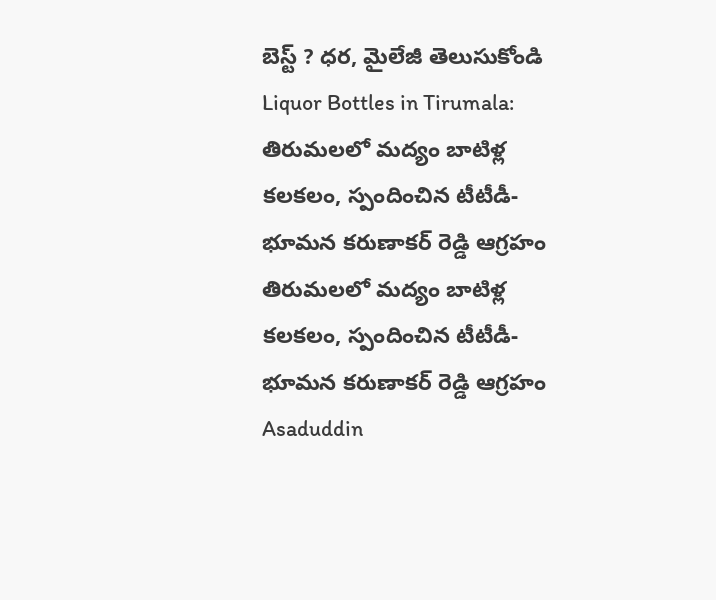బెస్ట్ ? ధర, మైలేజీ తెలుసుకోండి
Liquor Bottles in Tirumala: తిరుమలలో మద్యం బాటిళ్ల కలకలం, స్పందించిన టీటీడీ- భూమన కరుణాకర్ రెడ్డి ఆగ్రహం
తిరుమలలో మద్యం బాటిళ్ల కలకలం, స్పందించిన టీటీడీ- భూమన కరుణాకర్ రెడ్డి ఆగ్రహం
Asaduddin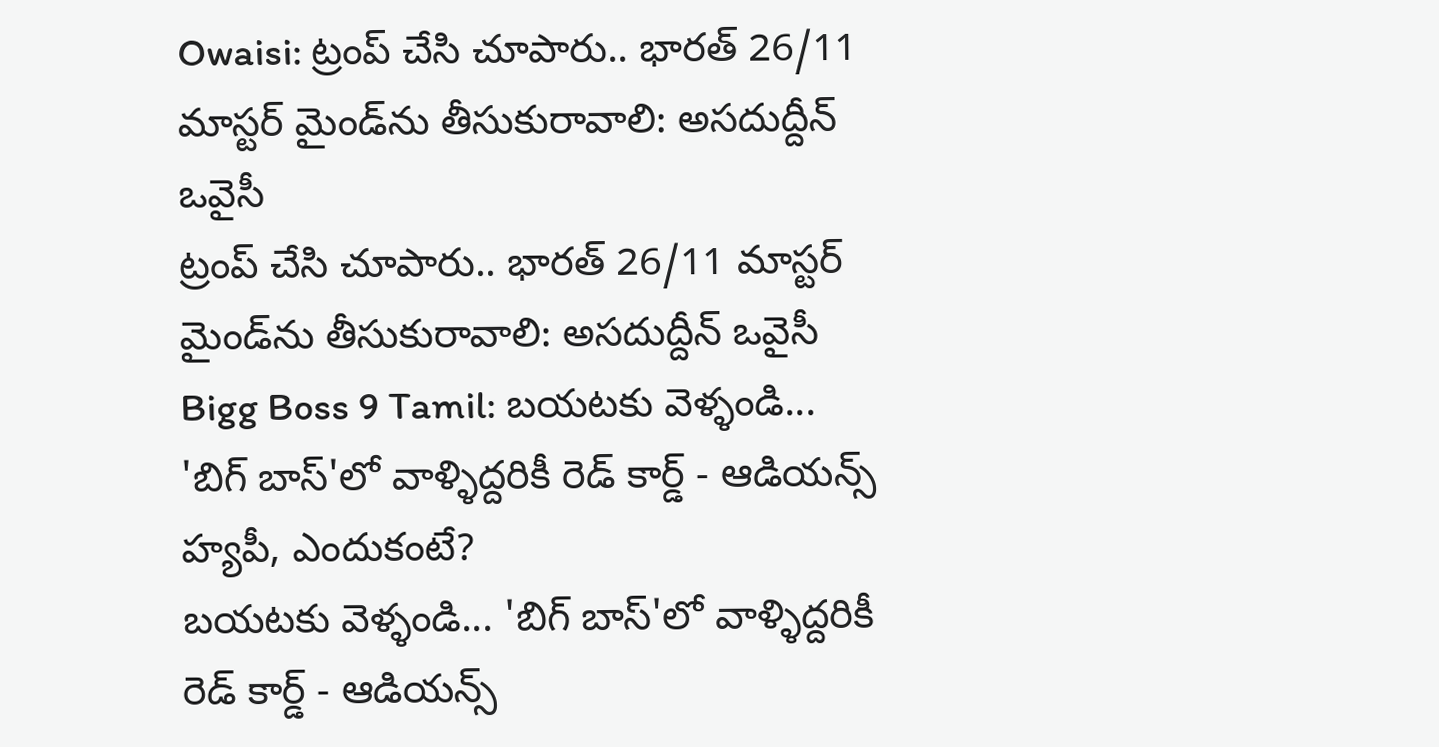Owaisi: ట్రంప్ చేసి చూపారు.. భారత్ 26/11 మాస్టర్ మైండ్‌ను తీసుకురావాలి: అసదుద్దీన్ ఒవైసీ
ట్రంప్ చేసి చూపారు.. భారత్ 26/11 మాస్టర్ మైండ్‌ను తీసుకురావాలి: అసదుద్దీన్ ఒవైసీ
Bigg Boss 9 Tamil: బయటకు వెళ్ళండి... 'బిగ్ బాస్'లో వాళ్ళిద్దరికీ రెడ్ కార్డ్ - ఆడియన్స్‌ హ్యపీ, ఎందుకంటే?
బయటకు వెళ్ళండి... 'బిగ్ బాస్'లో వాళ్ళిద్దరికీ రెడ్ కార్డ్ - ఆడియన్స్‌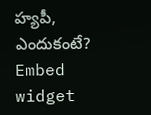హ్యపీ, ఎందుకంటే?
Embed widget